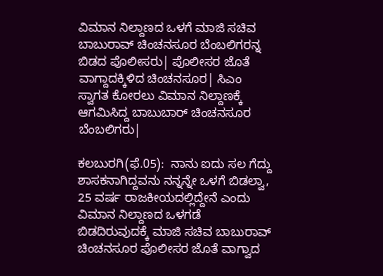ವಿಮಾನ ನಿಲ್ದಾಣದ ಒಳಗೆ ಮಾಜಿ ಸಚಿವ ಬಾಬುರಾವ್‌ ಚಿಂಚನಸೂರ ಬೆಂಬಲಿಗರನ್ನ ಬಿಡದ ಪೊಲೀಸರು| ಪೊಲೀಸರ ಜೊತೆ ವಾಗ್ದಾದಕ್ಕಿಳಿದ ಚಿಂಚನಸೂರ| ಸಿಎಂ ಸ್ವಾಗತ ಕೋರಲು ವಿಮಾನ ನಿಲ್ದಾಣಕ್ಕೆ ಆಗಮಿಸಿದ್ದ ಬಾಬುಬಾರ್‌ ಚಿಂಚನಸೂರ ಬೆಂಬಲಿಗರು|

ಕಲಬುರಗಿ(ಫೆ.05):  ನಾನು ಐದು ಸಲ ಗೆದ್ದು ಶಾಸಕನಾಗಿದ್ದವನು ನನ್ನನ್ನೇ ಒಳಗೆ ಬಿಡಲ್ವಾ, 25 ವರ್ಷ ರಾಜಕೀಯದಲ್ಲಿದ್ದೇನೆ ಎಂದು ವಿಮಾನ ನಿಲ್ದಾಣದ ಒಳಗಡೆ ಬಿಡದಿರುವುದಕ್ಕೆ ಮಾಜಿ ಸಚಿವ ಬಾಬುರಾವ್‌ ಚಿಂಚನಸೂರ ಪೊಲೀಸರ ಜೊತೆ ವಾಗ್ವಾದ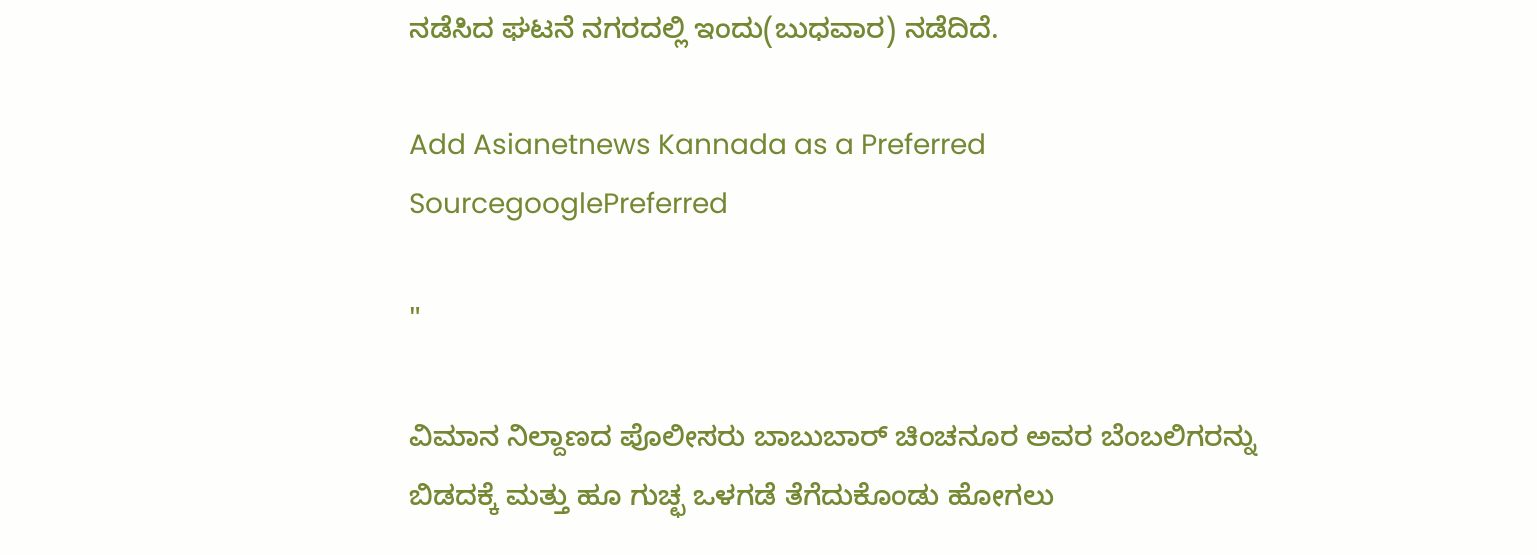ನಡೆಸಿದ ಘಟನೆ ನಗರದಲ್ಲಿ ಇಂದು(ಬುಧವಾರ) ನಡೆದಿದೆ.

Add Asianetnews Kannada as a Preferred SourcegooglePreferred

"

ವಿಮಾನ ನಿಲ್ದಾಣದ ಪೊಲೀಸರು ಬಾಬುಬಾರ್ ಚಿಂಚನೂರ ಅವರ ಬೆಂಬಲಿಗರನ್ನು ಬಿಡದಕ್ಕೆ ಮತ್ತು ಹೂ ಗುಚ್ಛ ಒಳಗಡೆ ತೆಗೆದುಕೊಂಡು ಹೋಗಲು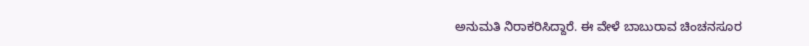ಅನುಮತಿ ನಿರಾಕರಿಸಿದ್ದಾರೆ. ಈ ವೇಳೆ ಬಾಬುರಾವ ಚಿಂಚನಸೂರ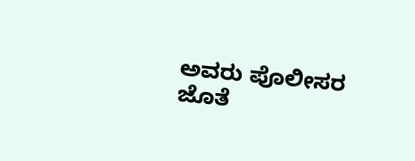ಅವರು ಪೊಲೀಸರ ಜೊತೆ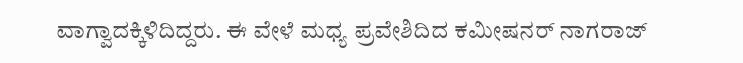ವಾಗ್ವಾದಕ್ಕಿಳಿದಿದ್ದರು. ಈ ವೇಳೆ ಮಧ್ಯ ಪ್ರವೇಶಿದಿದ ಕಮೀಷನರ್ ನಾಗರಾಜ್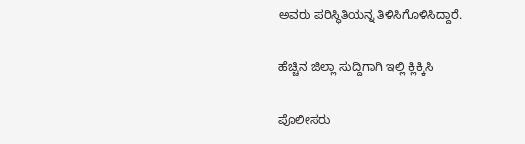ಅವರು ಪರಿಸ್ಥಿತಿಯನ್ನ ತಿಳಿಸಿಗೊಳಿಸಿದ್ದಾರೆ.

ಹೆಚ್ಚಿನ ಜಿಲ್ಲಾ ಸುದ್ದಿಗಾಗಿ ಇಲ್ಲಿ ಕ್ಲಿಕ್ಕಿಸಿ

ಪೊಲೀಸರು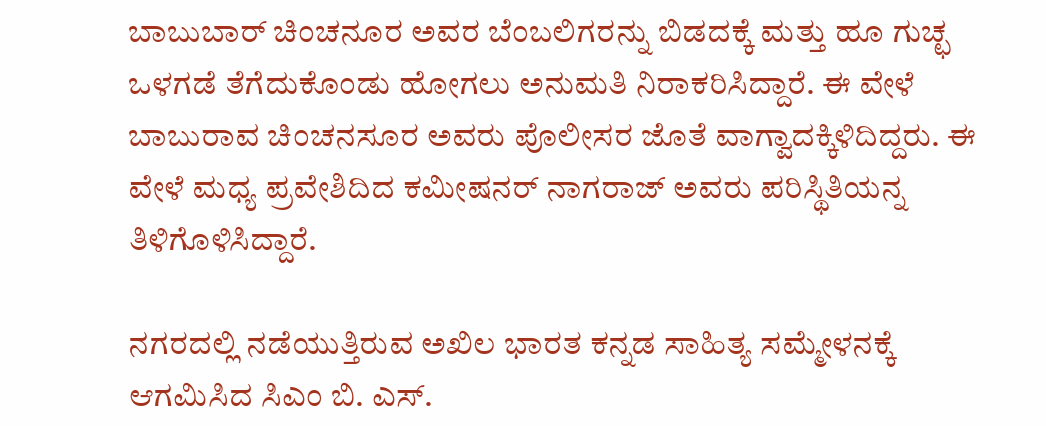ಬಾಬುಬಾರ್ ಚಿಂಚನೂರ ಅವರ ಬೆಂಬಲಿಗರನ್ನು ಬಿಡದಕ್ಕೆ ಮತ್ತು ಹೂ ಗುಚ್ಛ ಒಳಗಡೆ ತೆಗೆದುಕೊಂಡು ಹೋಗಲು ಅನುಮತಿ ನಿರಾಕರಿಸಿದ್ದಾರೆ. ಈ ವೇಳೆ ಬಾಬುರಾವ ಚಿಂಚನಸೂರ ಅವರು ಪೊಲೀಸರ ಜೊತೆ ವಾಗ್ವಾದಕ್ಕಿಳಿದಿದ್ದರು. ಈ ವೇಳೆ ಮಧ್ಯ ಪ್ರವೇಶಿದಿದ ಕಮೀಷನರ್ ನಾಗರಾಜ್ ಅವರು ಪರಿಸ್ಥಿತಿಯನ್ನ ತಿಳಿಗೊಳಿಸಿದ್ದಾರೆ.

ನಗರದಲ್ಲಿ ನಡೆಯುತ್ತಿರುವ ಅಖಿಲ ಭಾರತ ಕನ್ನಡ ಸಾಹಿತ್ಯ ಸಮ್ಮೇಳನಕ್ಕೆ ಆಗಮಿಸಿದ ಸಿಎಂ ಬಿ. ಎಸ್.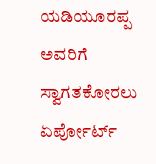ಯಡಿಯೂರಪ್ಪ ಅವರಿಗೆ ಸ್ವಾಗತಕೋರಲು ಏರ್ಪೋರ್ಟ್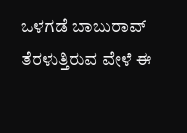ಒಳಗಡೆ ಬಾಬುರಾವ್ ತೆರಳುತ್ತಿರುವ ವೇಳೆ ಈ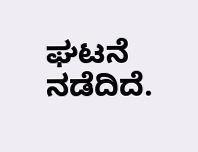ಘಟನೆ ನಡೆದಿದೆ.